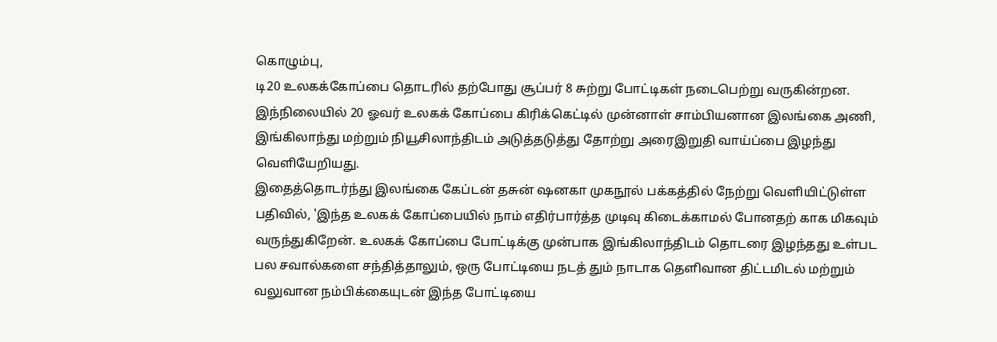கொழும்பு,
டி20 உலகக்கோப்பை தொடரில் தற்போது சூப்பர் 8 சுற்று போட்டிகள் நடைபெற்று வருகின்றன. இந்நிலையில் 20 ஓவர் உலகக் கோப்பை கிரிக்கெட்டில் முன்னாள் சாம்பியனான இலங்கை அணி, இங்கிலாந்து மற்றும் நியூசிலாந்திடம் அடுத்தடுத்து தோற்று அரைஇறுதி வாய்ப்பை இழந்து வெளியேறியது.
இதைத்தொடர்ந்து இலங்கை கேப்டன் தசுன் ஷனகா முகநூல் பக்கத்தில் நேற்று வெளியிட்டுள்ள பதிவில், 'இந்த உலகக் கோப்பையில் நாம் எதிர்பார்த்த முடிவு கிடைக்காமல் போனதற் காக மிகவும் வருந்துகிறேன். உலகக் கோப்பை போட்டிக்கு முன்பாக இங்கிலாந்திடம் தொடரை இழந்தது உள்பட பல சவால்களை சந்தித்தாலும், ஒரு போட்டியை நடத் தும் நாடாக தெளிவான திட்டமிடல் மற்றும் வலுவான நம்பிக்கையுடன் இந்த போட்டியை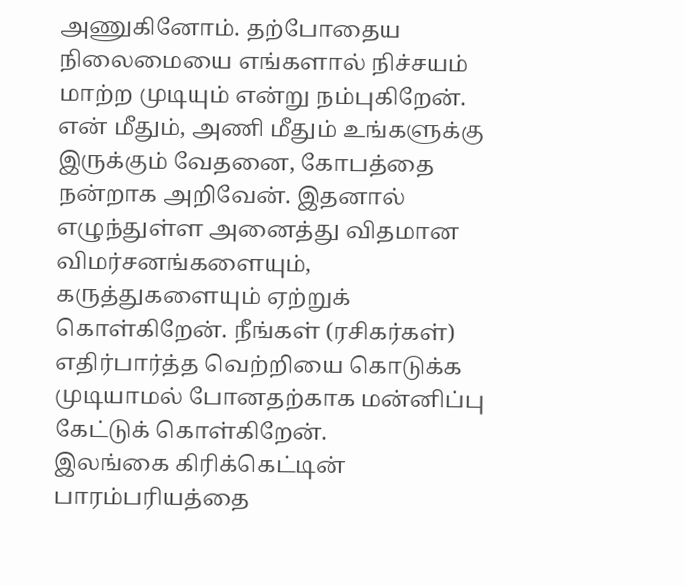அணுகினோம். தற்போதைய நிலைமையை எங்களால் நிச்சயம் மாற்ற முடியும் என்று நம்புகிறேன்.
என் மீதும், அணி மீதும் உங்களுக்கு இருக்கும் வேதனை, கோபத்தை நன்றாக அறிவேன். இதனால் எழுந்துள்ள அனைத்து விதமான விமர்சனங்களையும், கருத்துகளையும் ஏற்றுக் கொள்கிறேன். நீங்கள் (ரசிகர்கள்) எதிர்பார்த்த வெற்றியை கொடுக்க முடியாமல் போனதற்காக மன்னிப்பு கேட்டுக் கொள்கிறேன்.
இலங்கை கிரிக்கெட்டின் பாரம்பரியத்தை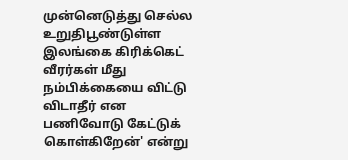முன்னெடுத்து செல்ல உறுதிபூண்டுள்ள இலங்கை கிரிக்கெட் வீரர்கள் மீது நம்பிக்கையை விட்டு விடாதீர் என பணிவோடு கேட்டுக் கொள்கிறேன்' என்று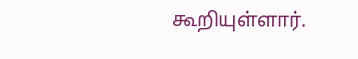கூறியுள்ளார்.